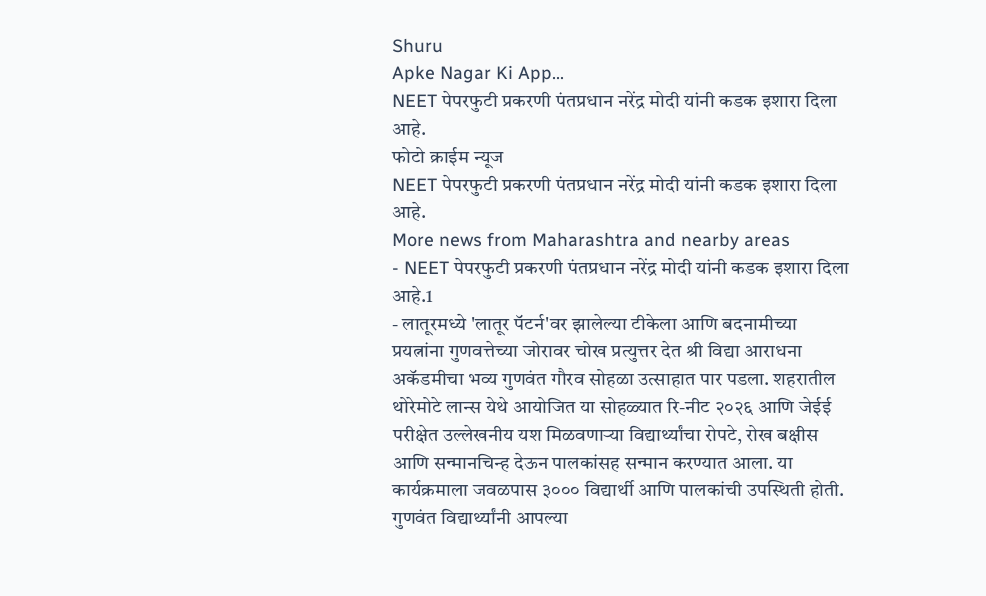Shuru
Apke Nagar Ki App…
NEET पेपरफुटी प्रकरणी पंतप्रधान नरेंद्र मोदी यांनी कडक इशारा दिला आहे.
फोटो क्राईम न्यूज
NEET पेपरफुटी प्रकरणी पंतप्रधान नरेंद्र मोदी यांनी कडक इशारा दिला आहे.
More news from Maharashtra and nearby areas
- NEET पेपरफुटी प्रकरणी पंतप्रधान नरेंद्र मोदी यांनी कडक इशारा दिला आहे.1
- लातूरमध्ये 'लातूर पॅटर्न'वर झालेल्या टीकेला आणि बदनामीच्या प्रयत्नांना गुणवत्तेच्या जोरावर चोख प्रत्युत्तर देत श्री विद्या आराधना अकॅडमीचा भव्य गुणवंत गौरव सोहळा उत्साहात पार पडला. शहरातील थोरेमोटे लान्स येथे आयोजित या सोहळ्यात रि-नीट २०२६ आणि जेईई परीक्षेत उल्लेखनीय यश मिळवणाऱ्या विद्यार्थ्यांचा रोपटे, रोख बक्षीस आणि सन्मानचिन्ह देऊन पालकांसह सन्मान करण्यात आला. या कार्यक्रमाला जवळपास ३००० विद्यार्थी आणि पालकांची उपस्थिती होती. गुणवंत विद्यार्थ्यांनी आपल्या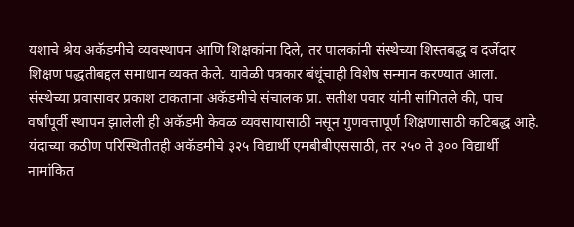यशाचे श्रेय अकॅडमीचे व्यवस्थापन आणि शिक्षकांना दिले, तर पालकांनी संस्थेच्या शिस्तबद्ध व दर्जेदार शिक्षण पद्धतीबद्दल समाधान व्यक्त केले. यावेळी पत्रकार बंधूंचाही विशेष सन्मान करण्यात आला. संस्थेच्या प्रवासावर प्रकाश टाकताना अकॅडमीचे संचालक प्रा. सतीश पवार यांनी सांगितले की, पाच वर्षांपूर्वी स्थापन झालेली ही अकॅडमी केवळ व्यवसायासाठी नसून गुणवत्तापूर्ण शिक्षणासाठी कटिबद्ध आहे. यंदाच्या कठीण परिस्थितीतही अकॅडमीचे ३२५ विद्यार्थी एमबीबीएससाठी, तर २५० ते ३०० विद्यार्थी नामांकित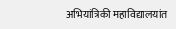अभियांत्रिकी महाविद्यालयांत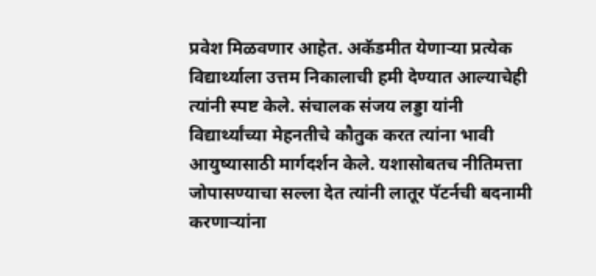प्रवेश मिळवणार आहेत. अकॅडमीत येणाऱ्या प्रत्येक विद्यार्थ्याला उत्तम निकालाची हमी देण्यात आल्याचेही त्यांनी स्पष्ट केले. संचालक संजय लड्डा यांनी विद्यार्थ्यांच्या मेहनतीचे कौतुक करत त्यांना भावी आयुष्यासाठी मार्गदर्शन केले. यशासोबतच नीतिमत्ता जोपासण्याचा सल्ला देत त्यांनी लातूर पॅटर्नची बदनामी करणाऱ्यांना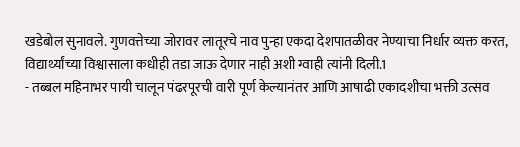खडेबोल सुनावले. गुणवत्तेच्या जोरावर लातूरचे नाव पुन्हा एकदा देशपातळीवर नेण्याचा निर्धार व्यक्त करत, विद्यार्थ्यांच्या विश्वासाला कधीही तडा जाऊ देणार नाही अशी ग्वाही त्यांनी दिली.1
- तब्बल महिनाभर पायी चालून पंढरपूरची वारी पूर्ण केल्यानंतर आणि आषाढी एकादशीचा भक्ती उत्सव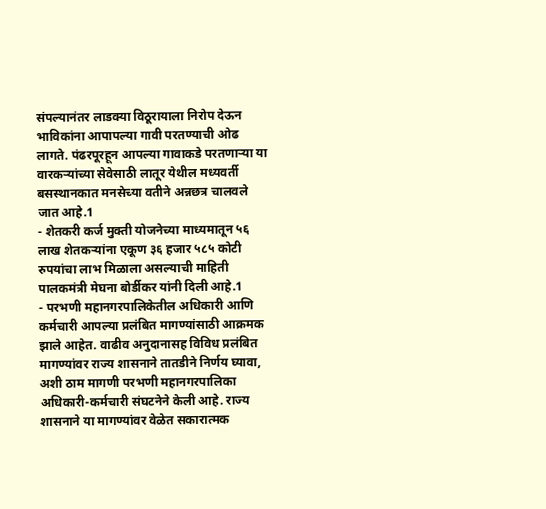संपल्यानंतर लाडक्या विठूरायाला निरोप देऊन भाविकांना आपापल्या गावी परतण्याची ओढ लागते. पंढरपूरहून आपल्या गावाकडे परतणाऱ्या या वारकऱ्यांच्या सेवेसाठी लातूर येथील मध्यवर्ती बसस्थानकात मनसेच्या वतीने अन्नछत्र चालवले जात आहे.1
- शेतकरी कर्ज मुक्ती योजनेच्या माध्यमातून ५६ लाख शेतकऱ्यांना एकूण ३६ हजार ५८५ कोटी रुपयांचा लाभ मिळाला असल्याची माहिती पालकमंत्री मेघना बोर्डीकर यांनी दिली आहे.1
- परभणी महानगरपालिकेतील अधिकारी आणि कर्मचारी आपल्या प्रलंबित मागण्यांसाठी आक्रमक झाले आहेत. वाढीव अनुदानासह विविध प्रलंबित मागण्यांवर राज्य शासनाने तातडीने निर्णय घ्यावा, अशी ठाम मागणी परभणी महानगरपालिका अधिकारी-कर्मचारी संघटनेने केली आहे. राज्य शासनाने या मागण्यांवर वेळेत सकारात्मक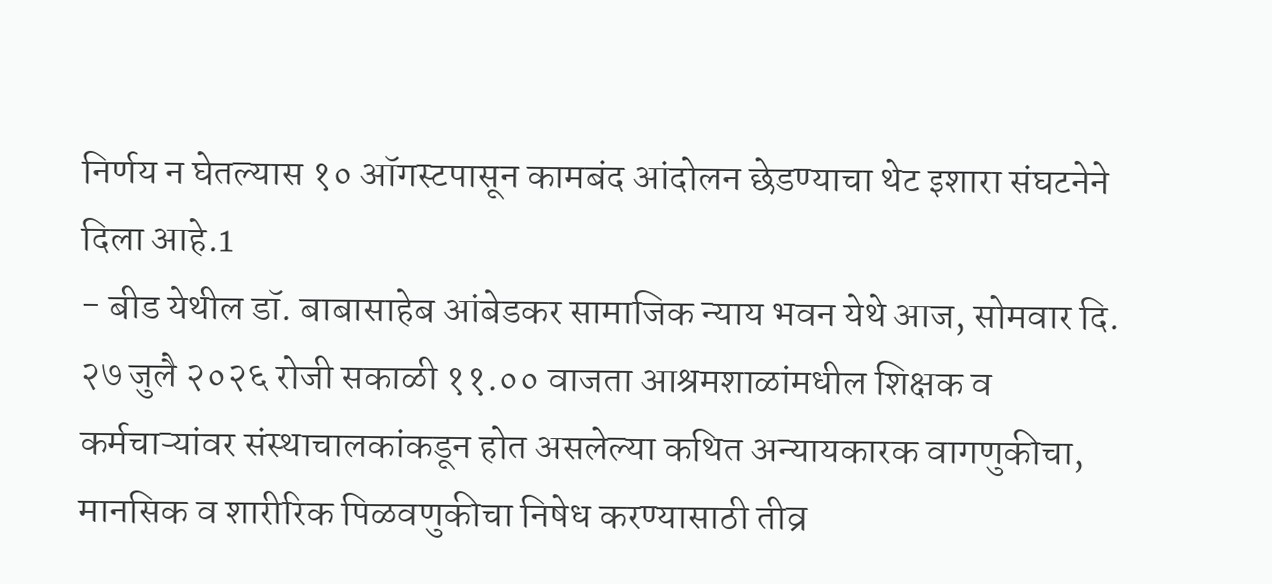निर्णय न घेतल्यास १० ऑगस्टपासून कामबंद आंदोलन छेडण्याचा थेट इशारा संघटनेने दिला आहे.1
- बीड येथील डॉ. बाबासाहेब आंबेडकर सामाजिक न्याय भवन येथे आज, सोमवार दि. २७ जुलै २०२६ रोजी सकाळी ११.०० वाजता आश्रमशाळांमधील शिक्षक व कर्मचाऱ्यांवर संस्थाचालकांकडून होत असलेल्या कथित अन्यायकारक वागणुकीचा, मानसिक व शारीरिक पिळवणुकीचा निषेध करण्यासाठी तीव्र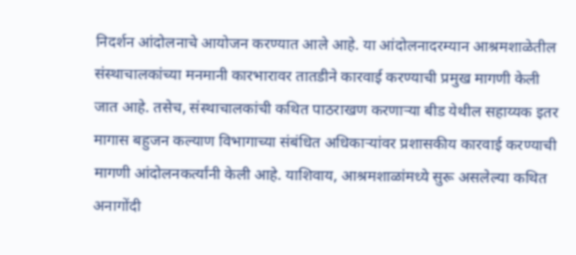निदर्शन आंदोलनाचे आयोजन करण्यात आले आहे. या आंदोलनादरम्यान आश्रमशाळेतील संस्थाचालकांच्या मनमानी कारभारावर तातडीने कारवाई करण्याची प्रमुख मागणी केली जात आहे. तसेच, संस्थाचालकांची कथित पाठराखण करणाऱ्या बीड येथील सहाय्यक इतर मागास बहुजन कल्याण विभागाच्या संबंधित अधिकाऱ्यांवर प्रशासकीय कारवाई करण्याची मागणी आंदोलनकर्त्यांनी केली आहे. याशिवाय, आश्रमशाळांमध्ये सुरू असलेल्या कथित अनागोंदी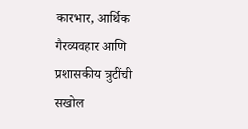कारभार, आर्थिक गैरव्यवहार आणि प्रशासकीय त्रुटींची सखोल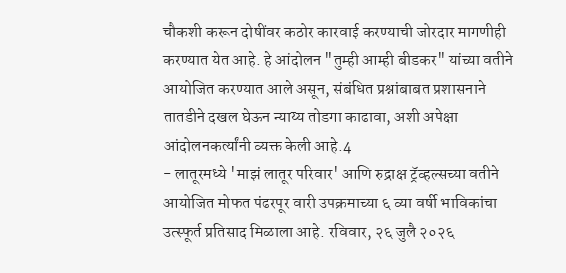चौकशी करून दोषींवर कठोर कारवाई करण्याची जोरदार मागणीही करण्यात येत आहे. हे आंदोलन "तुम्ही आम्ही बीडकर" यांच्या वतीने आयोजित करण्यात आले असून, संबंधित प्रश्नांबाबत प्रशासनाने तातडीने दखल घेऊन न्याय्य तोडगा काढावा, अशी अपेक्षा आंदोलनकर्त्यांनी व्यक्त केली आहे.4
- लातूरमध्ये 'माझं लातूर परिवार' आणि रुद्राक्ष ट्रॅव्हल्सच्या वतीने आयोजित मोफत पंढरपूर वारी उपक्रमाच्या ६ व्या वर्षी भाविकांचा उत्स्फूर्त प्रतिसाद मिळाला आहे. रविवार, २६ जुलै २०२६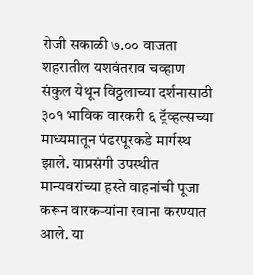रोजी सकाळी ७.०० वाजता शहरातील यशवंतराव चव्हाण संकुल येथून विठ्ठलाच्या दर्शनासाठी ३०१ भाविक वारकरी ६ ट्रॅव्हल्सच्या माध्यमातून पंढरपूरकडे मार्गस्थ झाले. याप्रसंगी उपस्थीत मान्यवरांच्या हस्ते वाहनांची पूजा करून वारकऱ्यांना रवाना करण्यात आले. या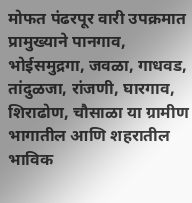मोफत पंढरपूर वारी उपक्रमात प्रामुख्याने पानगाव, भोईसमुद्रगा, जवळा, गाधवड, तांदुळजा, रांजणी, घारगाव, शिराढोण, चौसाळा या ग्रामीण भागातील आणि शहरातील भाविक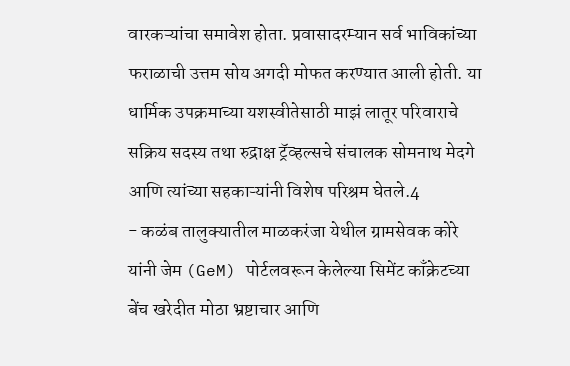वारकऱ्यांचा समावेश होता. प्रवासादरम्यान सर्व भाविकांच्या फराळाची उत्तम सोय अगदी मोफत करण्यात आली होती. या धार्मिक उपक्रमाच्या यशस्वीतेसाठी माझं लातूर परिवाराचे सक्रिय सदस्य तथा रुद्राक्ष ट्रॅव्हल्सचे संचालक सोमनाथ मेदगे आणि त्यांच्या सहकाऱ्यांनी विशेष परिश्रम घेतले.4
- कळंब तालुक्यातील माळकरंजा येथील ग्रामसेवक कोरे यांनी जेम (GeM) पोर्टलवरून केलेल्या सिमेंट काँक्रेटच्या बेंच खरेदीत मोठा भ्रष्टाचार आणि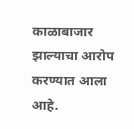काळाबाजार झाल्याचा आरोप करण्यात आला आहे.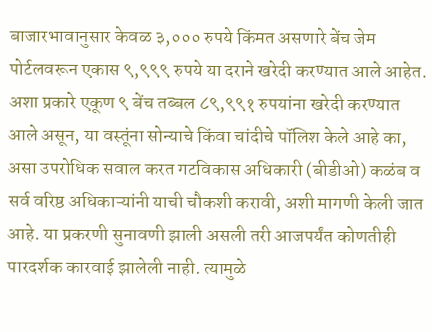बाजारभावानुसार केवळ ३,००० रुपये किंमत असणारे बेंच जेम पोर्टलवरून एकास ९,९९९ रुपये या दराने खरेदी करण्यात आले आहेत. अशा प्रकारे एकूण ९ बेंच तब्बल ८९,९९१ रुपयांना खरेदी करण्यात आले असून, या वस्तूंना सोन्याचे किंवा चांदीचे पॉलिश केले आहे का, असा उपरोधिक सवाल करत गटविकास अधिकारी (बीडीओ) कळंब व सर्व वरिष्ठ अधिकाऱ्यांनी याची चौकशी करावी, अशी मागणी केली जात आहे. या प्रकरणी सुनावणी झाली असली तरी आजपर्यंत कोणतीही पारदर्शक कारवाई झालेली नाही. त्यामुळे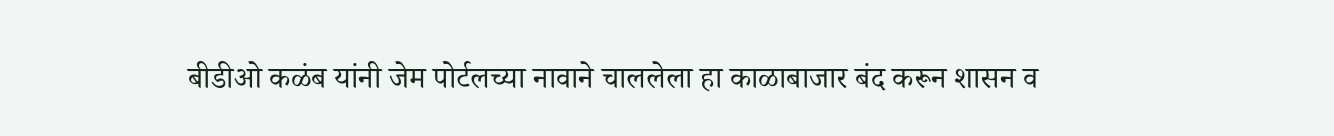बीडीओ कळंब यांनी जेम पोर्टलच्या नावाने चाललेला हा काळाबाजार बंद करून शासन व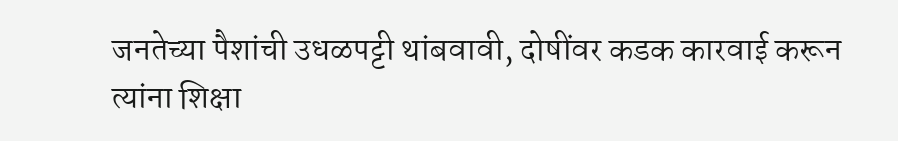जनतेच्या पैशांची उधळपट्टी थांबवावी, दोषींवर कडक कारवाई करून त्यांना शिक्षा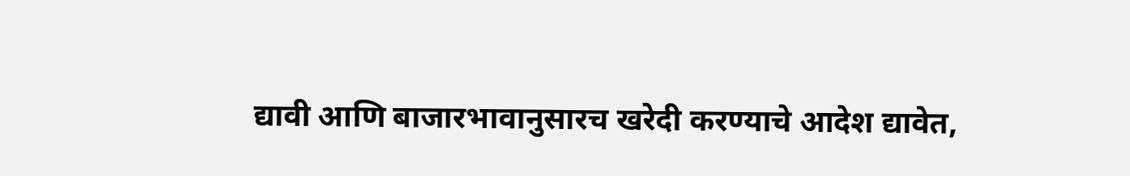द्यावी आणि बाजारभावानुसारच खरेदी करण्याचे आदेश द्यावेत,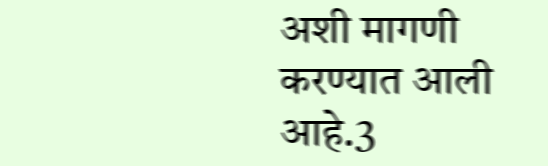अशी मागणी करण्यात आली आहे.3